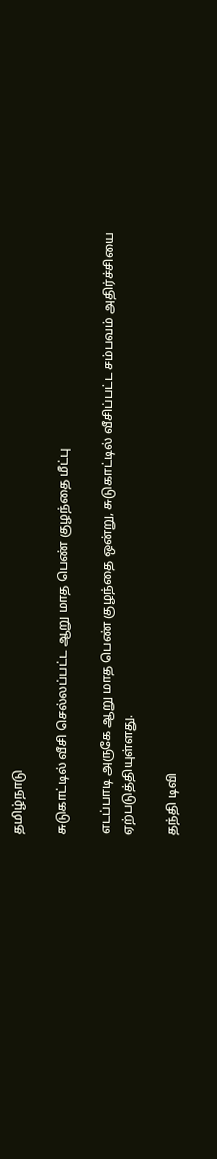தமிழ்நாடு

சுடுகாட்டில் வீசி செல்லப்பட்ட ஆறு மாத பெண் குழந்தை மீட்பு

எடப்பாடி அருகே ஆறு மாத பெண் குழந்தை ஒன்று, சுடுகாட்டில் வீசிப்பட்ட சம்பவம் அதிர்ச்சியை ஏற்படுத்தியுள்ளது.

தந்தி டிவி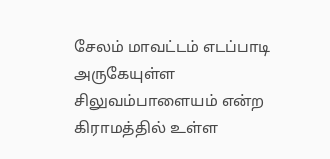சேலம் மாவட்டம் எடப்பாடி அருகேயுள்ள சிலுவம்பாளையம் என்ற கிராமத்தில் உள்ள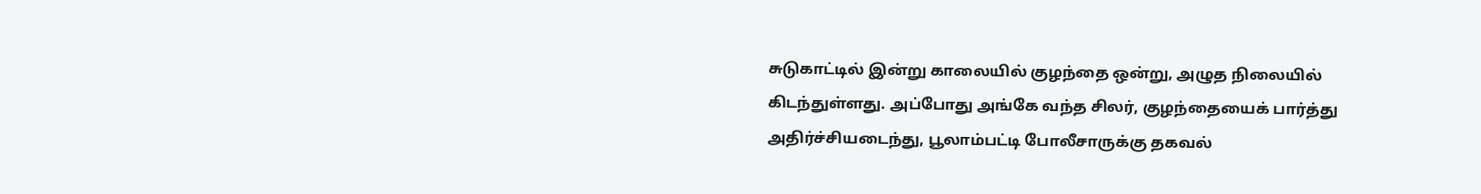சுடுகாட்டில் இன்று காலையில் குழந்தை ஒன்று, அழுத நிலையில் கிடந்துள்ளது. அப்போது அங்கே வந்த சிலர், குழந்தையைக் பார்த்து அதிர்ச்சியடைந்து, பூலாம்பட்டி போலீசாருக்கு தகவல்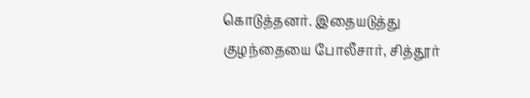கொடுத்தனர். இதையடுத்து குழந்தையை போலீசார், சித்தூர்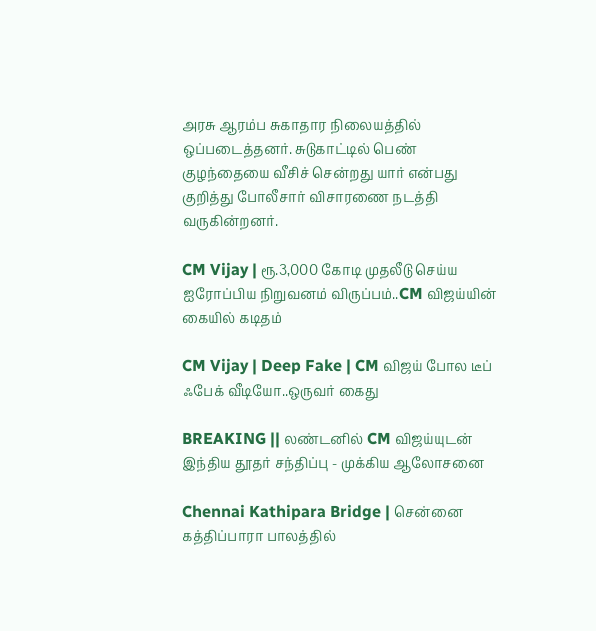அரசு ஆரம்ப சுகாதார நிலையத்தில் ஒப்படைத்தனர். சுடுகாட்டில் பெண் குழந்தையை வீசிச் சென்றது யார் என்பது குறித்து போலீசார் விசாரணை நடத்தி வருகின்றனர்.

CM Vijay | ரூ.3,000 கோடி முதலீடு செய்ய ஐரோப்பிய நிறுவனம் விருப்பம்..CM விஜய்யின் கையில் கடிதம்

CM Vijay | Deep Fake | CM விஜய் போல டீப் ஃபேக் வீடியோ..ஒருவர் கைது

BREAKING || லண்டனில் CM விஜய்யுடன் இந்திய தூதர் சந்திப்பு - முக்கிய ஆலோசனை

Chennai Kathipara Bridge | சென்னை கத்திப்பாரா பாலத்தில்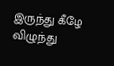இருந்து கீழே விழுந்து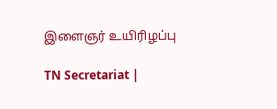இளைஞர் உயிரிழப்பு

TN Secretariat |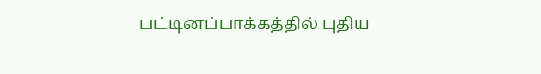பட்டினப்பாக்கத்தில் புதிய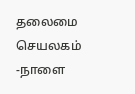தலைமை செயலகம் -நாளை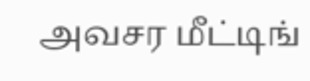அவசர மீட்டிங்